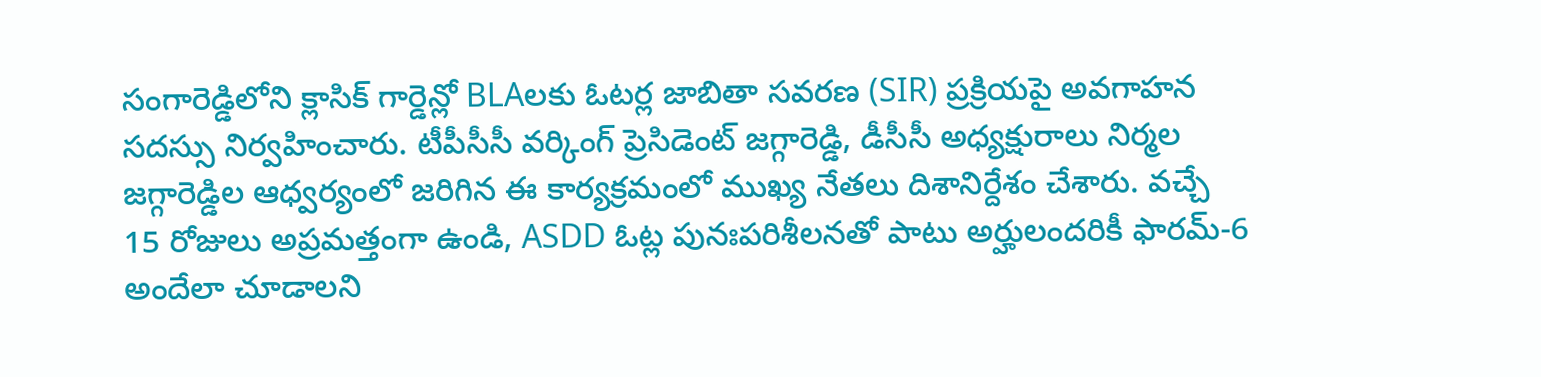సంగారెడ్డిలోని క్లాసిక్ గార్డెన్లో BLAలకు ఓటర్ల జాబితా సవరణ (SIR) ప్రక్రియపై అవగాహన సదస్సు నిర్వహించారు. టీపీసీసీ వర్కింగ్ ప్రెసిడెంట్ జగ్గారెడ్డి, డీసీసీ అధ్యక్షురాలు నిర్మల జగ్గారెడ్డిల ఆధ్వర్యంలో జరిగిన ఈ కార్యక్రమంలో ముఖ్య నేతలు దిశానిర్దేశం చేశారు. వచ్చే 15 రోజులు అప్రమత్తంగా ఉండి, ASDD ఓట్ల పునఃపరిశీలనతో పాటు అర్హులందరికీ ఫారమ్-6 అందేలా చూడాలని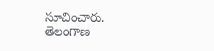సూచించారు.
తెలంగాణ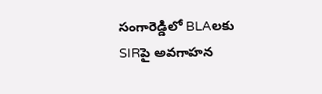సంగారెడ్డిలో BLAలకు SIRపై అవగాహన